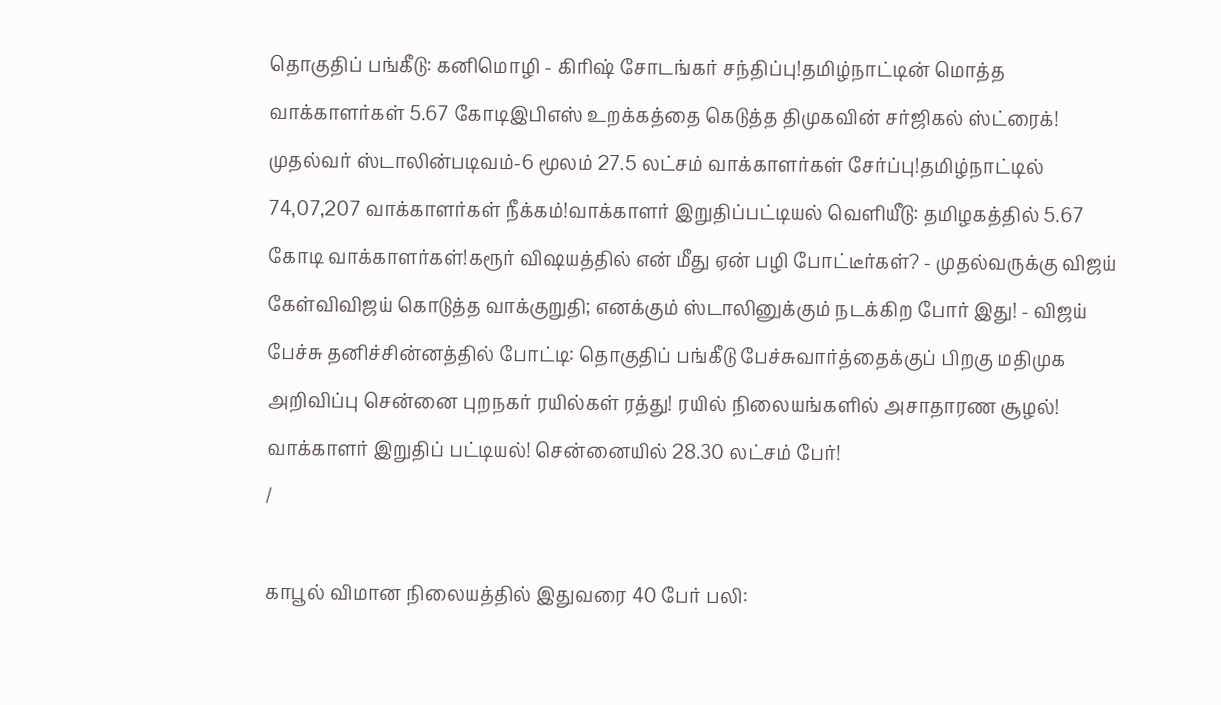தொகுதிப் பங்கீடு: கனிமொழி - கிரிஷ் சோடங்கர் சந்திப்பு!தமிழ்நாட்டின் மொத்த வாக்காளர்கள் 5.67 கோடிஇபிஎஸ் உறக்கத்தை கெடுத்த திமுகவின் சர்ஜிகல் ஸ்ட்ரைக்! முதல்வர் ஸ்டாலின்படிவம்-6 மூலம் 27.5 லட்சம் வாக்காளர்கள் சேர்ப்பு!தமிழ்நாட்டில் 74,07,207 வாக்காளர்கள் நீக்கம்!வாக்காளர் இறுதிப்பட்டியல் வெளியீடு: தமிழகத்தில் 5.67 கோடி வாக்காளர்கள்!கரூர் விஷயத்தில் என் மீது ஏன் பழி போட்டீர்கள்? - முதல்வருக்கு விஜய் கேள்விவிஜய் கொடுத்த வாக்குறுதி; எனக்கும் ஸ்டாலினுக்கும் நடக்கிற போர் இது! - விஜய் பேச்சு தனிச்சின்னத்தில் போட்டி: தொகுதிப் பங்கீடு பேச்சுவார்த்தைக்குப் பிறகு மதிமுக அறிவிப்பு சென்னை புறநகர் ரயில்கள் ரத்து! ரயில் நிலையங்களில் அசாதாரண சூழல்! வாக்காளர் இறுதிப் பட்டியல்! சென்னையில் 28.30 லட்சம் பேர்!
/

காபூல் விமான நிலையத்தில் இதுவரை 40 பேர் பலி: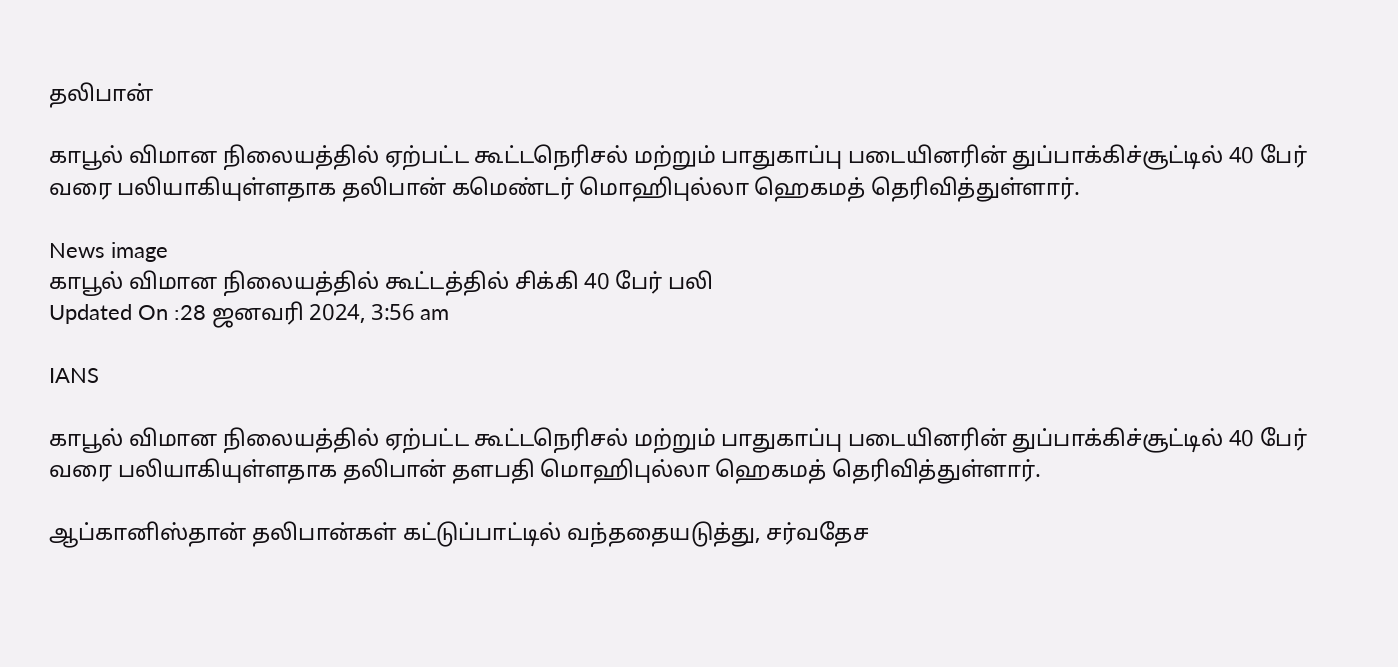தலிபான்

காபூல் விமான நிலையத்தில் ஏற்பட்ட கூட்டநெரிசல் மற்றும் பாதுகாப்பு படையினரின் துப்பாக்கிச்சூட்டில் 40 பேர் வரை பலியாகியுள்ளதாக தலிபான் கமெண்டர் மொஹிபுல்லா ஹெகமத் தெரிவித்துள்ளார்.

News image
காபூல் விமான நிலையத்தில் கூட்டத்தில் சிக்கி 40 பேர் பலி
Updated On :28 ஜனவரி 2024, 3:56 am

IANS

காபூல் விமான நிலையத்தில் ஏற்பட்ட கூட்டநெரிசல் மற்றும் பாதுகாப்பு படையினரின் துப்பாக்கிச்சூட்டில் 40 பேர் வரை பலியாகியுள்ளதாக தலிபான் தளபதி மொஹிபுல்லா ஹெகமத் தெரிவித்துள்ளார்.

ஆப்கானிஸ்தான் தலிபான்கள் கட்டுப்பாட்டில் வந்ததையடுத்து, சர்வதேச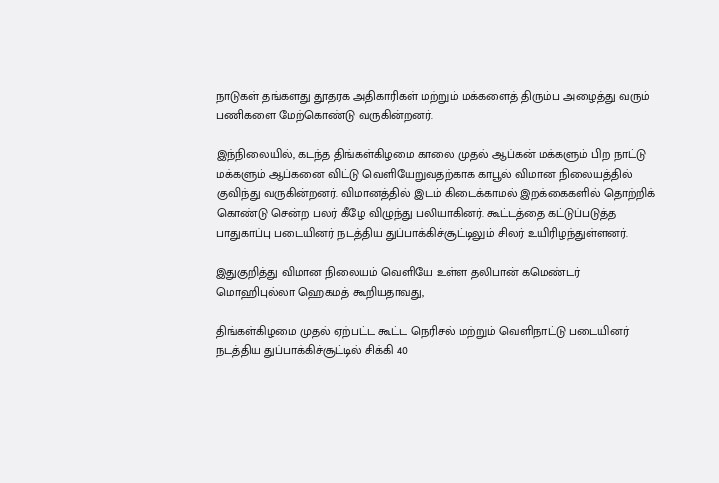நாடுகள் தங்களது தூதரக அதிகாரிகள் மற்றும் மக்களைத் திரும்ப அழைத்து வரும் பணிகளை மேற்கொண்டு வருகின்றனர்.

இந்நிலையில், கடந்த திங்கள்கிழமை காலை முதல் ஆப்கன் மக்களும் பிற நாட்டு மக்களும் ஆப்கனை விட்டு வெளியேறுவதற்காக காபூல் விமான நிலையத்தில் குவிந்து வருகின்றனர். விமானத்தில் இடம் கிடைக்காமல் இறக்கைகளில் தொற்றிக் கொண்டு சென்ற பலர் கீழே விழுந்து பலியாகினர். கூட்டத்தை கட்டுப்படுத்த பாதுகாப்பு படையினர் நடத்திய துப்பாக்கிச்சூட்டிலும் சிலர் உயிரிழந்துள்ளனர்.

இதுகுறித்து விமான நிலையம் வெளியே உள்ள தலிபான் கமெண்டர் மொஹிபுல்லா ஹெகமத் கூறியதாவது,

திங்கள்கிழமை முதல் ஏற்பட்ட கூட்ட நெரிசல் மற்றும் வெளிநாட்டு படையினர் நடத்திய துப்பாக்கிச்சூட்டில் சிக்கி 40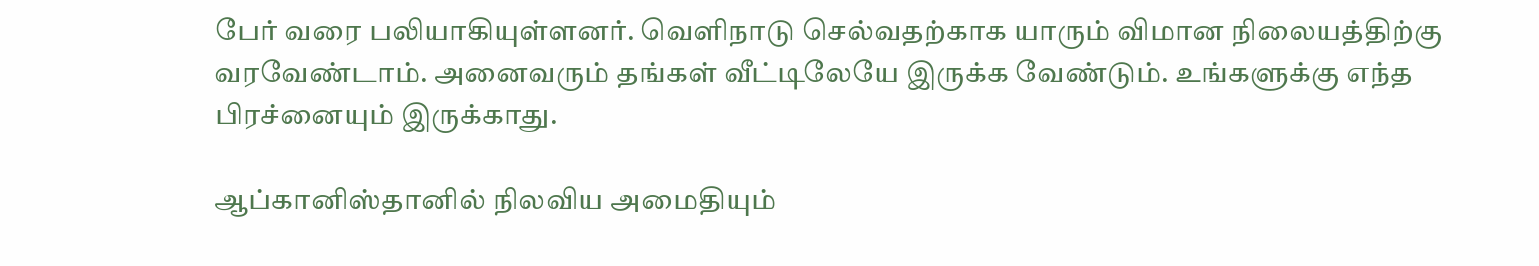பேர் வரை பலியாகியுள்ளனர். வெளிநாடு செல்வதற்காக யாரும் விமான நிலையத்திற்கு வரவேண்டாம். அனைவரும் தங்கள் வீட்டிலேயே இருக்க வேண்டும். உங்களுக்கு எந்த பிரச்னையும் இருக்காது.

ஆப்கானிஸ்தானில் நிலவிய அமைதியும்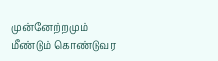முன்னேற்றமும் மீண்டும் கொண்டுவர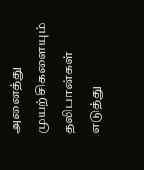அனைத்து முயற்சிகளையும் தலிபான்கள் எடுத்து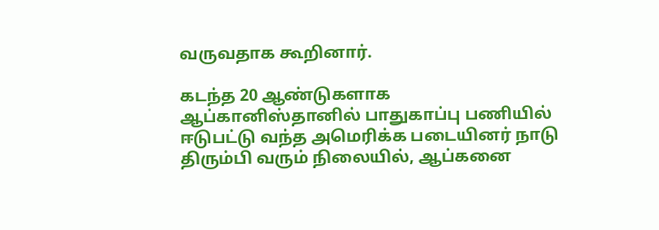வருவதாக கூறினார்.

கடந்த 20 ஆண்டுகளாக ஆப்கானிஸ்தானில் பாதுகாப்பு பணியில் ஈடுபட்டு வந்த அமெரிக்க படையினர் நாடு திரும்பி வரும் நிலையில், ஆப்கனை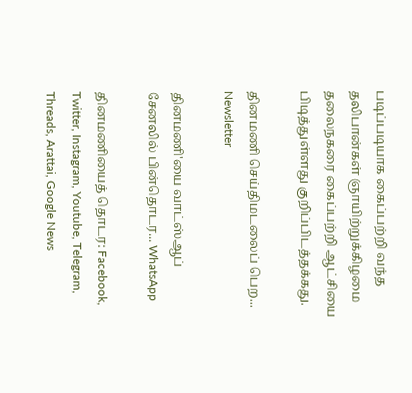படிப்படியாக கைப்பற்றி வந்த தலிபான்கள் ஞாயிற்றுக்கிழமை தலைநகரை கைப்பற்றி ஆட்சியை பிடித்துள்ளது குறிப்பிடத்தக்கது.

தினமணி செய்திமடலைப் பெற... Newsletter

தினமணி'யை வாட்ஸ்ஆப் சேனலில் பின்தொடர... WhatsApp

தினமணியைத் தொடர: Facebook, Twitter, Instagram, Youtube, Telegram, Threads, Arattai, Google News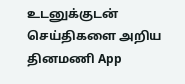உடனுக்குடன் செய்திகளை அறிய தினமணி App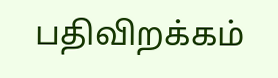பதிவிறக்கம்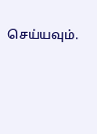செய்யவும்.